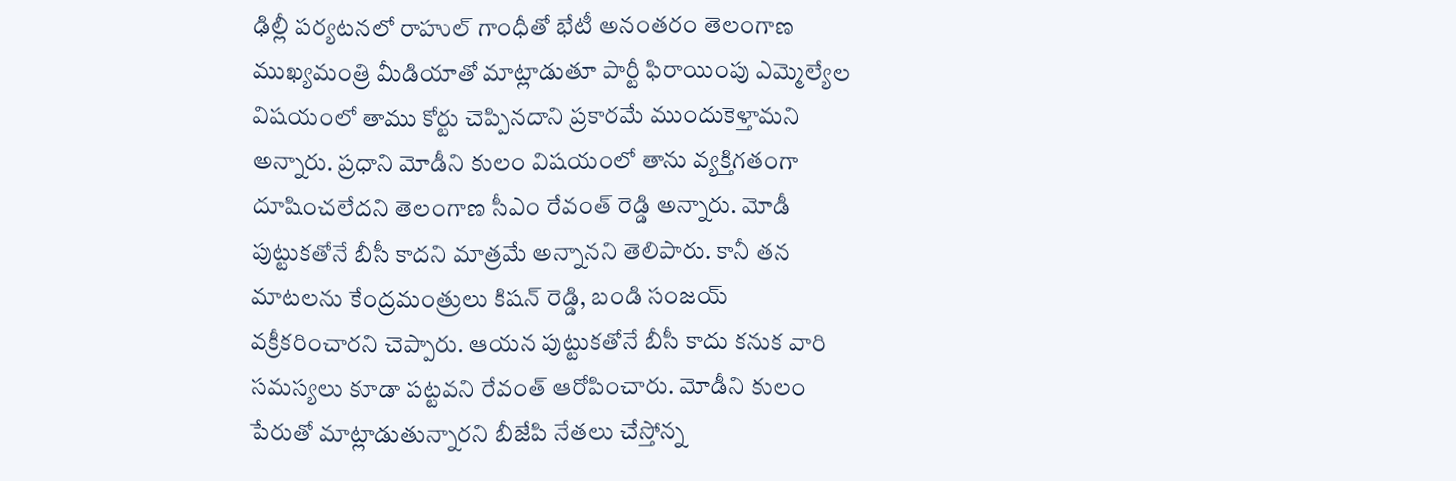ఢిల్లీ పర్యటనలో రాహుల్ గాంధీతో భేటీ అనంతరం తెలంగాణ ముఖ్యమంత్రి మీడియాతో మాట్లాడుతూ పార్టీ ఫిరాయింపు ఎమ్మెల్యేల విషయంలో తాము కోర్టు చెప్పినదాని ప్రకారమే ముందుకెళ్తామని అన్నారు. ప్రధాని మోడీని కులం విషయంలో తాను వ్యక్తిగతంగా దూషించలేదని తెలంగాణ సీఎం రేవంత్ రెడ్డి అన్నారు. మోడీ పుట్టుకతోనే బీసీ కాదని మాత్రమే అన్నానని తెలిపారు. కానీ తన మాటలను కేంద్రమంత్రులు కిషన్ రెడ్డి, బండి సంజయ్ వక్రీకరించారని చెప్పారు. ఆయన పుట్టుకతోనే బీసీ కాదు కనుక వారి సమస్యలు కూడా పట్టవని రేవంత్ ఆరోపించారు. మోడీని కులం పేరుతో మాట్లాడుతున్నారని బీజేపి నేతలు చేస్తోన్న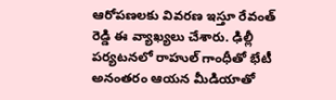ఆరోపణలకు వివరణ ఇస్తూ రేవంత్ రెడ్డి ఈ వ్యాఖ్యలు చేశారు. ఢిల్లీ పర్యటనలో రాహుల్ గాంధీతో భేటీ అనంతరం ఆయన మీడియాతో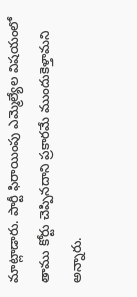మాట్లాడారు. పార్టీ ఫిరాయింపు ఎమ్మెల్యేల విషయంలో తాము కోర్టు చెప్పినదాని ప్రకారమే ముందుకెళ్తామని అన్నారు.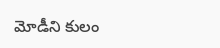మోడీని కులం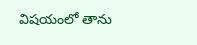విషయంలో తాను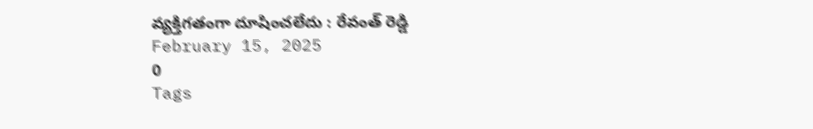వ్యక్తిగతంగా దూషించలేదు : రేవంత్ రెడ్డి
February 15, 2025
0
Tags